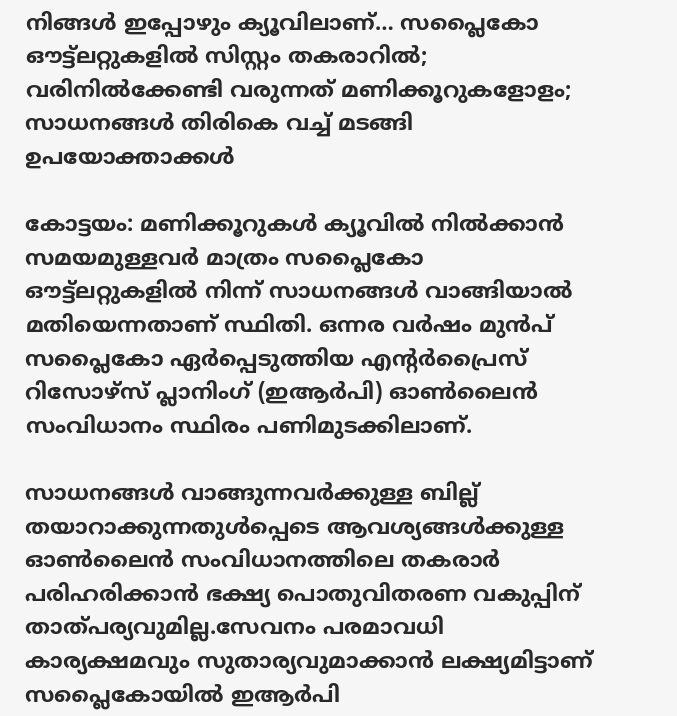നിങ്ങൾ ഇപ്പോഴും ക്യൂവിലാണ്… സപ്ലൈകോ ഔട്ട്‌ലറ്റുകളില്‍ സിസ്റ്റം തകരാറിൽ; വരിനിൽക്കേണ്ടി വരുന്നത് മണിക്കൂറുകളോളം; സാധനങ്ങൾ തിരികെ വച്ച് മടങ്ങി ഉപയോക്താക്കൾ

കോട്ടയം: മണിക്കൂറുകള്‍ ക്യൂവില്‍ നില്‍ക്കാന്‍ സമയമുള്ളവര്‍ മാത്രം സപ്ലൈകോ ഔട്ട്‌ലറ്റുകളില്‍ നിന്ന് സാധനങ്ങള്‍ വാങ്ങിയാല്‍ മതിയെന്നതാണ് സ്ഥിതി. ഒന്നര വര്‍ഷം മുന്‍പ് സപ്ലൈകോ ഏര്‍പ്പെടുത്തിയ എന്‍റര്‍പ്രൈസ് റിസോഴ്‌സ് പ്ലാനിംഗ് (ഇആര്‍പി) ഓണ്‍ലൈന്‍ സംവിധാനം സ്ഥിരം പണിമുടക്കിലാണ്.

സാധനങ്ങള്‍ വാങ്ങുന്നവര്‍ക്കുള്ള ബില്ല് തയാറാക്കുന്നതുള്‍പ്പെടെ ആവശ്യങ്ങള്‍ക്കുള്ള ഓണ്‍ലൈന്‍ സംവിധാനത്തിലെ തകരാര്‍ പരിഹരിക്കാന്‍ ഭക്ഷ്യ പൊതുവിതരണ വകുപ്പിന് താത്പര്യവുമില്ല.സേവനം പരമാവധി കാര്യക്ഷമവും സുതാര്യവുമാക്കാന്‍ ലക്ഷ്യമിട്ടാണ് സപ്ലൈകോയില്‍ ഇആര്‍പി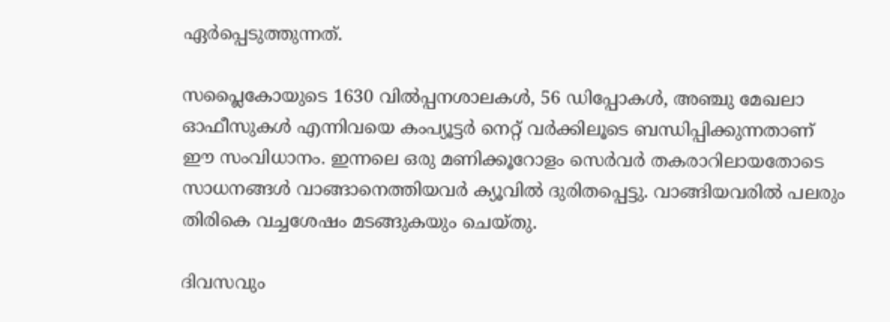ഏര്‍പ്പെടുത്തുന്നത്.

സപ്ലൈകോയുടെ 1630 വില്‍പ്പനശാലകള്‍, 56 ഡിപ്പോകള്‍, അഞ്ചു മേഖലാ ഓഫീസുകള്‍ എന്നിവയെ കംപ്യൂട്ടര്‍ നെറ്റ് വര്‍ക്കിലൂടെ ബന്ധിപ്പിക്കുന്നതാണ് ഈ സംവിധാനം. ഇന്നലെ ഒരു മണിക്കൂറോളം സെര്‍വര്‍ തകരാറിലായതോടെ സാധനങ്ങള്‍ വാങ്ങാനെത്തിയവര്‍ ക്യൂവില്‍ ദുരിതപ്പെട്ടു. വാങ്ങിയവരില്‍ പലരും തിരികെ വച്ചശേഷം മടങ്ങുകയും ചെയ്തു.

ദിവസവും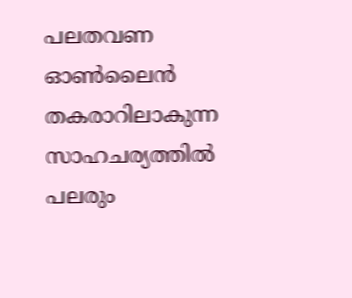പലതവണ ഓണ്‍ലൈന്‍ തകരാറിലാകുന്ന സാഹചര്യത്തില്‍ പലരും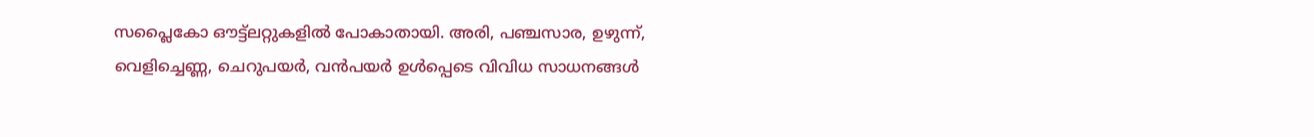സപ്ലൈകോ ഔട്ട്‌ലറ്റുകളില്‍ പോകാതായി. അരി, പഞ്ചസാര, ഉഴുന്ന്, വെളിച്ചെണ്ണ, ചെറുപയര്‍, വന്‍പയര്‍ ഉള്‍പ്പെടെ വിവിധ സാധനങ്ങള്‍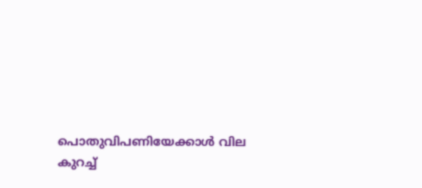പൊതുവിപണിയേക്കാള്‍ വില കുറച്ച്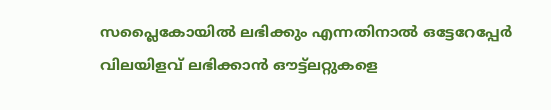സപ്ലൈകോയില്‍ ലഭിക്കും എന്നതിനാല്‍ ഒട്ടേറേപ്പേര്‍ വിലയിളവ് ലഭിക്കാന്‍ ഔട്ട്‌ലറ്റുകളെ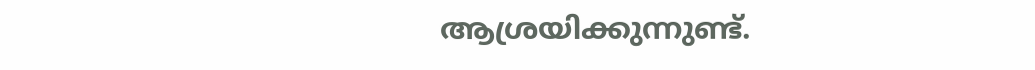ആശ്രയിക്കുന്നുണ്ട്.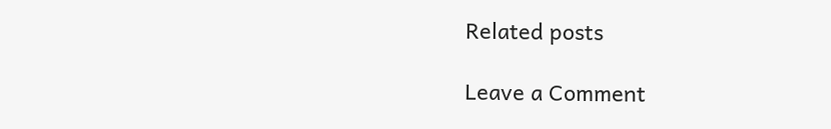Related posts

Leave a Comment